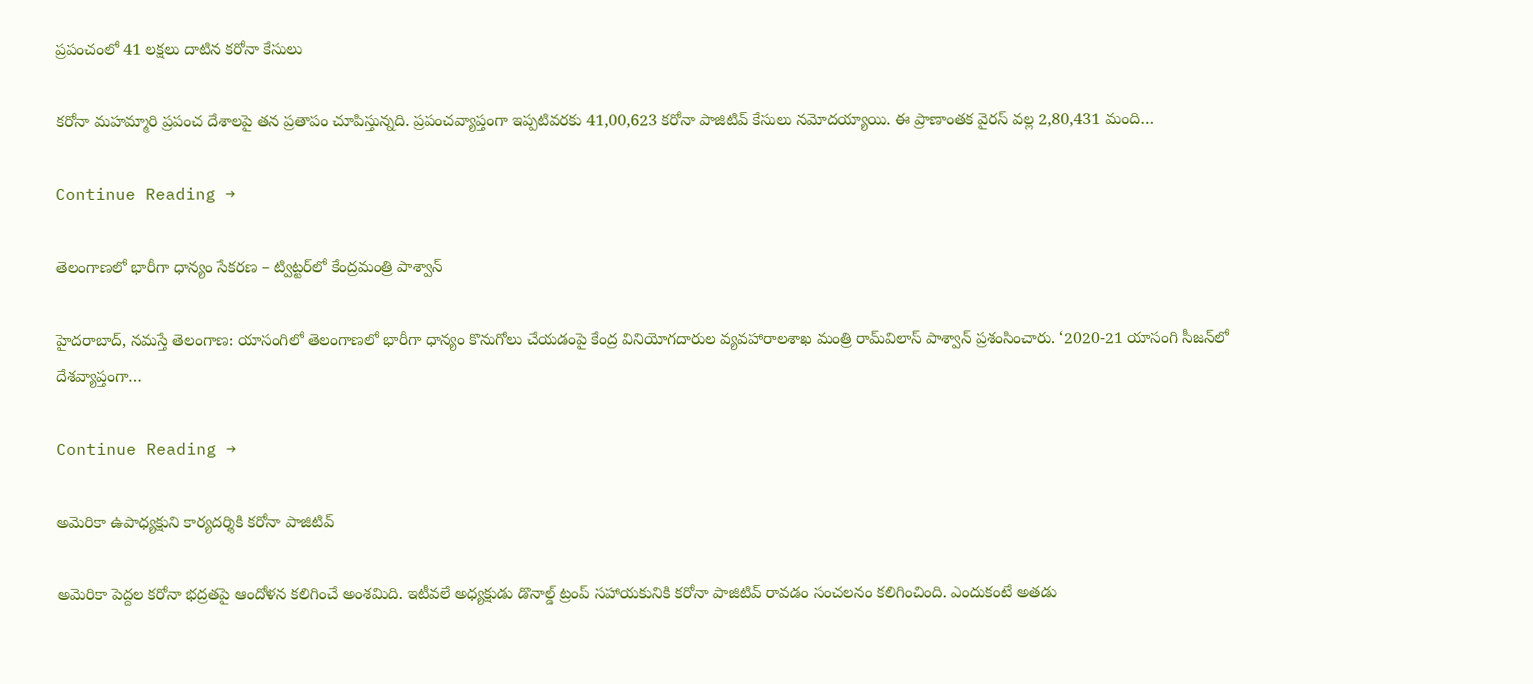ప్రపంచంలో 41 లక్షలు దాటిన కరోనా కేసులు

కరోనా మహమ్మారి ప్రపంచ దేశాలపై తన ప్రతాపం చూపిస్తున్నది. ప్రపంచవ్యాప్తంగా ఇప్పటివరకు 41,00,623 కరోనా పాజిటివ్‌ కేసులు నమోదయ్యాయి. ఈ ప్రాణాంతక వైరస్‌ వల్ల 2,80,431 మంది…

Continue Reading →

తెలంగాణలో భారీగా ధాన్యం సేకరణ – ట్విట్టర్‌లో కేంద్రమంత్రి పాశ్వాన్‌

హైదరాబాద్‌, నమస్తే తెలంగాణ: యాసంగిలో తెలంగాణలో భారీగా ధాన్యం కొనుగోలు చేయడంపై కేంద్ర వినియోగదారుల వ్యవహారాలశాఖ మంత్రి రామ్‌విలాస్‌ పాశ్వాన్‌ ప్రశంసించారు. ‘2020-21 యాసంగి సీజన్‌లో దేశవ్యాప్తంగా…

Continue Reading →

అమెరికా ఉపాధ్యక్షుని కార్యదర్శికి కరోనా పాజిటివ్

అమెరికా పెద్దల కరోనా భద్రతపై ఆందోళన కలిగించే అంశమిది. ఇటీవలే అధ్యక్షుడు డొనాల్డ్ ట్రంప్ సహాయకునికి కరోనా పాజిటివ్ రావడం సంచలనం కలిగించింది. ఎందుకంటే అతడు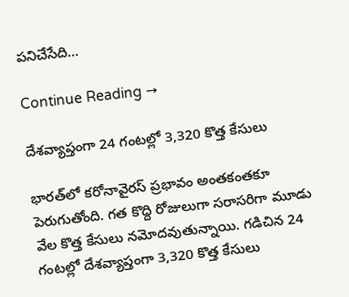పనిచేసేది…

Continue Reading →

దేశవ్యాప్తంగా 24 గంటల్లో 3,320 కొత్త కేసులు

భారత్‌లో కరోనావైరస్‌ ప్రభావం అంతకంతకూ పెరుగుతోంది. గత కొద్ది రోజులుగా సరాసరిగా మూడు వేల కొత్త కేసులు నమోదవుతున్నాయి. గడిచిన 24 గంటల్లో దేశవ్యాప్తంగా 3,320 కొత్త కేసులు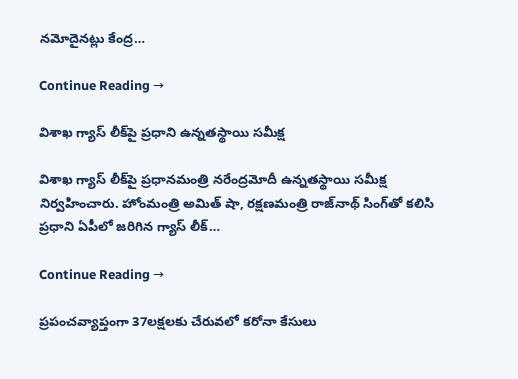నమోదైనట్లు కేంద్ర…

Continue Reading →

విశాఖ గ్యాస్‌ లీక్‌పై ప్రధాని ఉన్నతస్థాయి సమీక్ష

విశాఖ గ్యాస్‌ లీక్‌పై ప్రధానమంత్రి నరేంద్రమోదీ ఉన్నతస్థాయి సమీక్ష నిర్వహించారు. హోంమంత్రి అమిత్‌ షా, రక్షణమంత్రి రాజ్‌నాథ్‌ సింగ్‌తో కలిసి ప్రధాని ఏపీలో జరిగిన గ్యాస్‌ లీక్‌…

Continue Reading →

ప్రపంచవ్యాప్తంగా 37లక్షలకు చేరువలో కరోనా కేసులు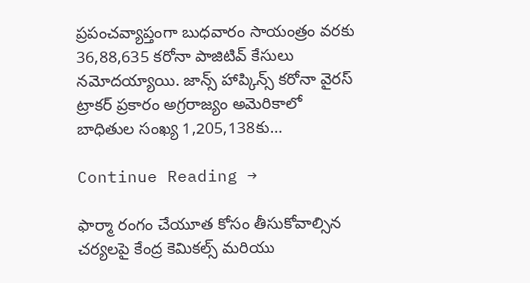ప్రపంచవ్యాప్తంగా బుధవారం సాయంత్రం వరకు 36,88,635 కరోనా పాజిటివ్‌ కేసులు నమోదయ్యాయి. జాన్స్ హాప్కిన్స్ కరోనా వైరస్ ట్రాకర్ ప్రకారం అగ్రరాజ్యం అమెరికాలో బాధితుల సంఖ్య 1,205,138కు…

Continue Reading →

ఫార్మా రంగం చేయూత కోసం తీసుకోవాల్సిన చర్యలపై కేంద్ర కెమికల్స్ మరియు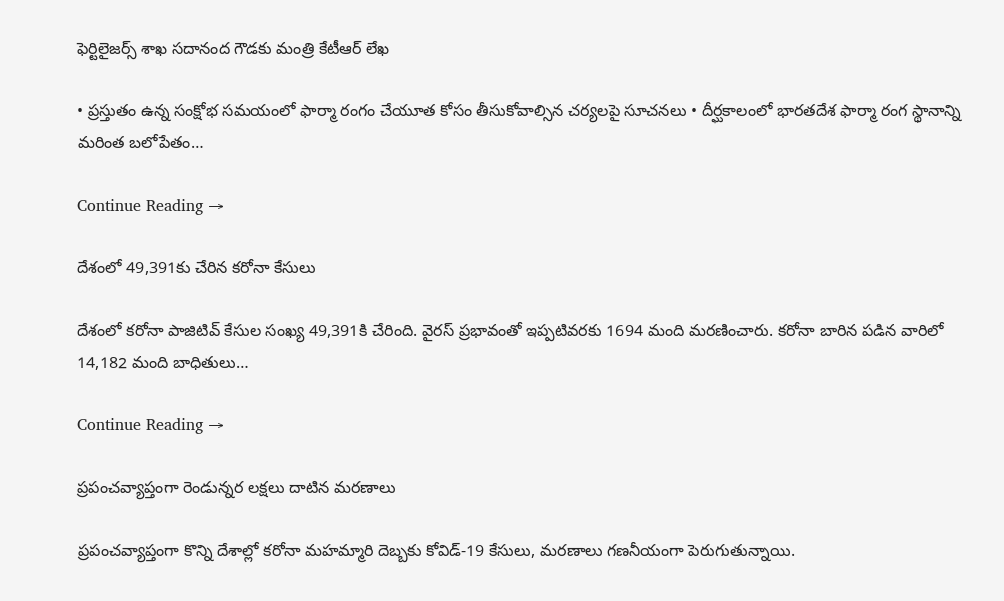ఫెర్టిలైజర్స్ శాఖ సదానంద గౌడకు మంత్రి కేటీఆర్ లేఖ

• ప్రస్తుతం ఉన్న సంక్షోభ సమయంలో ఫార్మా రంగం చేయూత కోసం తీసుకోవాల్సిన చర్యలపై సూచనలు • దీర్ఘకాలంలో భారతదేశ ఫార్మా రంగ స్థానాన్ని మరింత బలోపేతం…

Continue Reading →

దేశంలో 49,391కు చేరిన కరోనా కేసులు

దేశంలో కరోనా పాజిటివ్‌ కేసుల సంఖ్య 49,391కి చేరింది. వైరస్‌ ప్రభావంతో ఇప్పటివరకు 1694 మంది మరణించారు. కరోనా బారిన పడిన వారిలో 14,182 మంది బాధితులు…

Continue Reading →

ప్రపంచవ్యాప్తంగా రెండున్నర లక్షలు దాటిన మరణాలు

ప్రపంచవ్యాప్తంగా కొన్ని దేశాల్లో కరోనా మహమ్మారి దెబ్బకు కోవిడ్‌-19 కేసులు, మరణాలు గణనీయంగా పెరుగుతున్నాయి.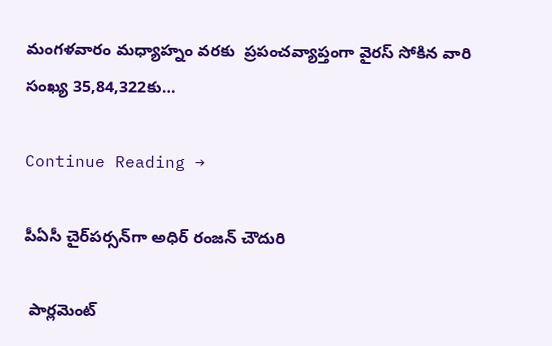మంగళవారం మధ్యాహ్నం వరకు  ప్రపంచవ్యాప్తంగా వైరస్‌ సోకిన వారి సంఖ్య 35,84,322కు…

Continue Reading →

పీఏసీ చైర్‌పర్సన్‌గా అధిర్‌ రంజన్‌ చౌదురి

 పార్లమెంట్‌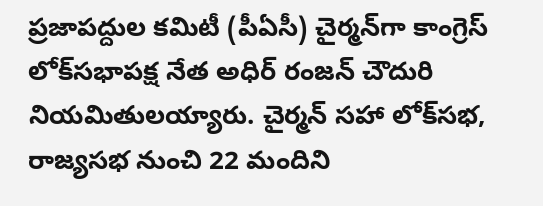ప్రజాపద్దుల కమిటీ (పీఏసీ) చైర్మన్‌గా కాంగ్రెస్‌ లోక్‌సభాపక్ష నేత అధిర్‌ రంజన్‌ చౌదురి నియమితులయ్యారు. చైర్మన్‌ సహా లోక్‌సభ, రాజ్యసభ నుంచి 22 మందిని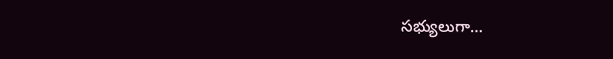సభ్యులుగా…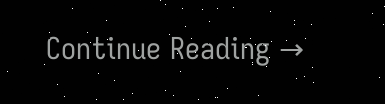Continue Reading →